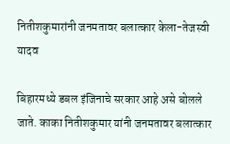नितीशकुमारांनी जनमतावर बलात्कार केला-तेजस्वी यादव

बिहारमध्ये डबल इंजिनाचे सरकार आहे असे बोलले जाते. काका नितीशकुमार यांनी जनमतावर बलात्कार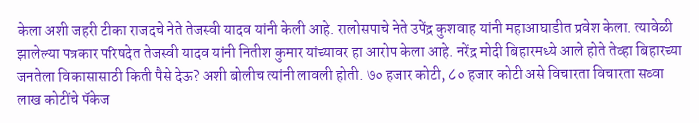केला अशी जहरी टीका राजदचे नेते तेजस्वी यादव यांनी केली आहे. रालोसपाचे नेते उपेंद्र कुशवाह यांनी महाआघाडीत प्रवेश केला. त्यावेळी झालेल्या पत्रकार परिषदेत तेजस्वी यादव यांनी नितीश कुमार यांच्यावर हा आरोप केला आहे. नरेंद्र मोदी बिहारमध्ये आले होते तेव्हा बिहारच्या जनतेला विकासासाठी किती पैसे देऊ? अशी बोलीच त्यांनी लावली होती. ७० हजार कोटी, ८० हजार कोटी असे विचारता विचारता सव्वा लाख कोटींचे पॅकेज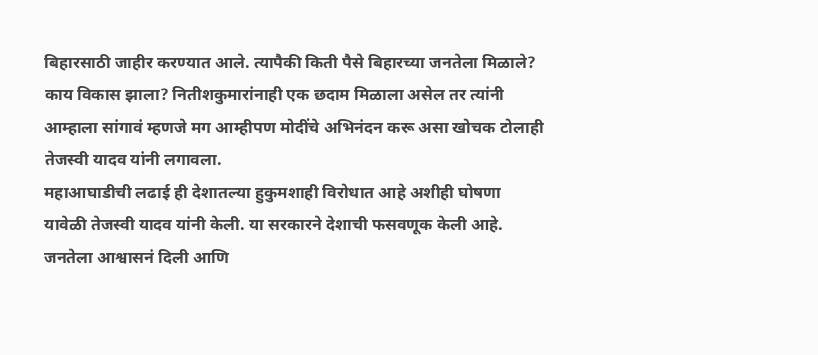बिहारसाठी जाहीर करण्यात आले. त्यापैकी किती पैसे बिहारच्या जनतेला मिळाले? काय विकास झाला? नितीशकुमारांनाही एक छदाम मिळाला असेल तर त्यांनी आम्हाला सांगावं म्हणजे मग आम्हीपण मोदींचे अभिनंदन करू असा खोचक टोलाही तेजस्वी यादव यांनी लगावला.
महाआघाडीची लढाई ही देशातल्या हुकुमशाही विरोधात आहे अशीही घोषणा यावेळी तेजस्वी यादव यांनी केली. या सरकारने देशाची फसवणूक केली आहे. जनतेला आश्वासनं दिली आणि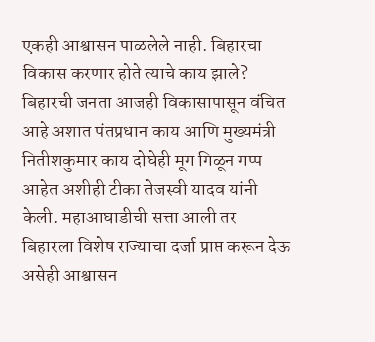एकही आश्वासन पाळलेले नाही. बिहारचा विकास करणार होते त्याचे काय झाले? बिहारची जनता आजही विकासापासून वंचित आहे अशात पंतप्रधान काय आणि मुख्यमंत्री नितीशकुमार काय दोघेही मूग गिळून गप्प आहेत अशीही टीका तेजस्वी यादव यांनी केली. महाआघाडीची सत्ता आली तर बिहारला विशेष राज्याचा दर्जा प्राप्त करून देऊ असेही आश्वासन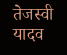तेजस्वी यादव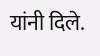यांनी दिले.